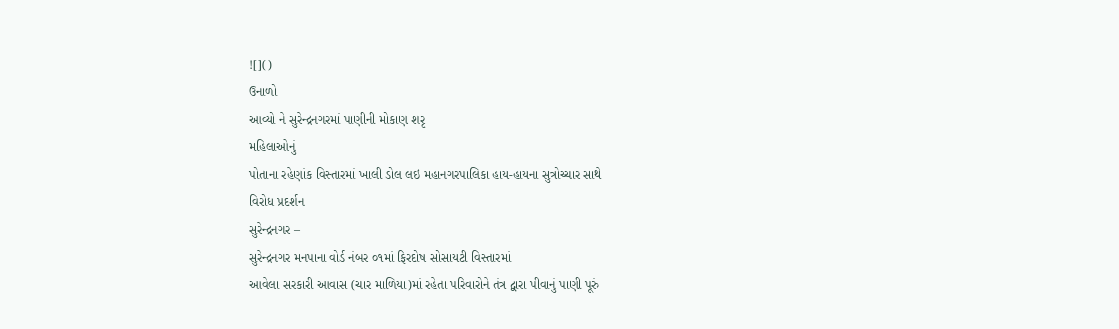![]()
ઉનાળો
આવ્યો ને સુરેન્દ્રનગરમાં પાણીની મોકાણ શરૃ
મહિલાઓનું
પોતાના રહેણાંક વિસ્તારમાં ખાલી ડોલ લઇ મહાનગરપાલિકા હાય-હાયના સુત્રોચ્ચાર સાથે
વિરોધ પ્રદર્શન
સુરેન્દ્રનગર –
સુરેન્દ્રનગર મનપાના વોર્ડ નંબર ૦૧માં ફિરદોષ સોસાયટી વિસ્તારમાં
આવેલા સરકારી આવાસ (ચાર માળિયા)માં રહેતા પરિવારોને તંત્ર દ્વારા પીવાનું પાણી પૂરું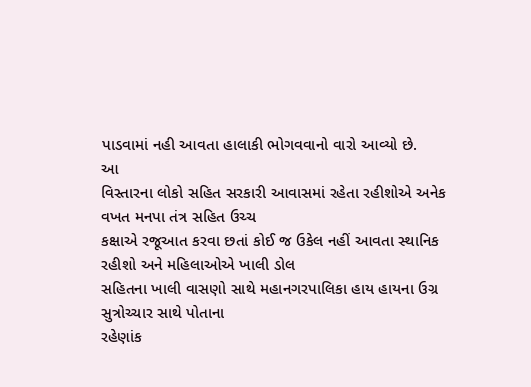પાડવામાં નહી આવતા હાલાકી ભોગવવાનો વારો આવ્યો છે.
આ
વિસ્તારના લોકો સહિત સરકારી આવાસમાં રહેતા રહીશોએ અનેક વખત મનપા તંત્ર સહિત ઉચ્ચ
કક્ષાએ રજૂઆત કરવા છતાં કોઈ જ ઉકેલ નહીં આવતા સ્થાનિક રહીશો અને મહિલાઓએ ખાલી ડોલ
સહિતના ખાલી વાસણો સાથે મહાનગરપાલિકા હાય હાયના ઉગ્ર સુત્રોચ્ચાર સાથે પોતાના
રહેણાંક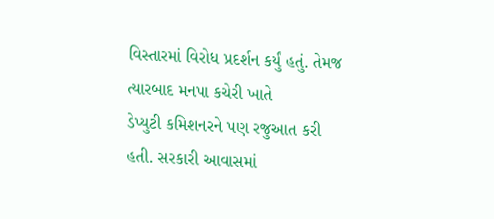વિસ્તારમાં વિરોધ પ્રદર્શન કર્યું હતું. તેમજ ત્યારબાદ મનપા કચેરી ખાતે
ડેપ્યુટી કમિશનરને પણ રજુઆત કરી હતી. સરકારી આવાસમાં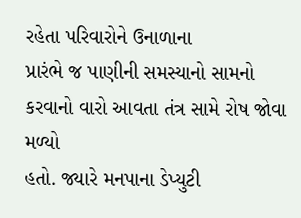રહેતા પરિવારોને ઉનાળાના
પ્રારંભે જ પાણીની સમસ્યાનો સામનો કરવાનો વારો આવતા તંત્ર સામે રોષ જોવા મળ્યો
હતો. જ્યારે મનપાના ડેપ્યુટી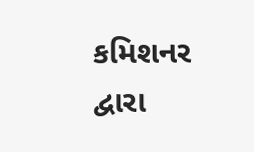કમિશનર દ્વારા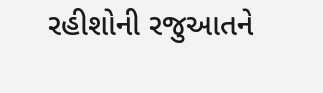રહીશોની રજુઆતને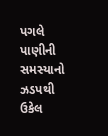પગલે પાણીની સમસ્યાનો
ઝડપથી ઉકેલ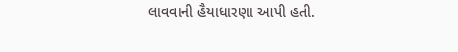લાવવાની હૈયાધારણા આપી હતી.